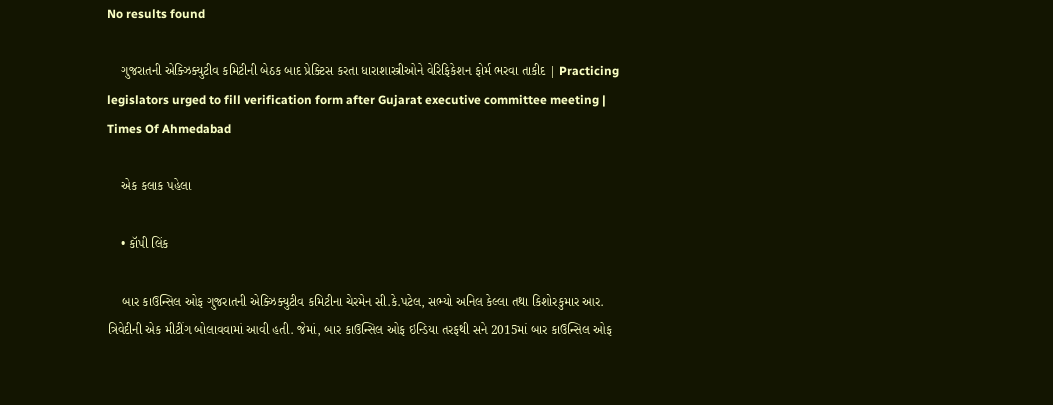No results found

    ગુજરાતની એક્ઝિક્યુટીવ કમિટીની બેઠક બાદ પ્રેક્ટિસ કરતા ધારાશાસ્ત્રીઓને વેરિફિકેશન ફોર્મ ભરવા તાકીદ | Practicing legislators urged to fill verification form after Gujarat executive committee meeting | Times Of Ahmedabad

    એક કલાક પહેલા

    • કૉપી લિંક

    બાર કાઉન્સિલ ઓફ ગુજરાતની એક્ઝિક્યુટીવ કમિટીના ચેરમેન સી.કે.પટેલ, સભ્યો અનિલ કેલ્લા તથા કિશોરકુમાર આર. ત્રિવેદીની એક મીટીંગ બોલાવવામાં આવી હતી. જેમાં, બાર કાઉન્સિલ ઓફ ઇન્ડિયા તરફથી સને 2015માં બાર કાઉન્સિલ ઓફ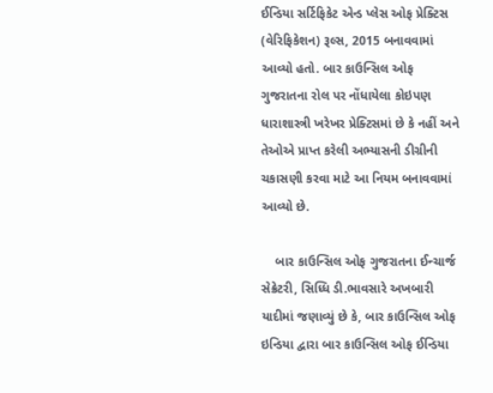ઈન્ડિયા સર્ટિફિકેટ એન્ડ પ્લેસ ઓફ પ્રેક્ટિસ (વેરિફિકેશન) રૂલ્સ, 2015 બનાવવામાં આવ્યો હતો. બાર કાઉન્સિલ ઓફ ગુજરાતના રોલ પર નોંધાયેલા કોઇપણ ધારાશાસ્ત્રી ખરેખર પ્રેક્ટિસમાં છે કે નહીં અને તેઓએ પ્રાપ્ત કરેલી અભ્યાસની ડીગ્રીની ચકાસણી કરવા માટે આ નિયમ બનાવવામાં આવ્યો છે.

    બાર કાઉન્સિલ ઓફ ગુજરાતના ઈન્ચાર્જ સેક્રેટરી, સિધ્ધિ ડી.ભાવસારે અખબારી યાદીમાં જણાવ્યું છે કે, બાર કાઉન્સિલ ઓફ ઇન્ડિયા દ્વારા બાર કાઉન્સિલ ઓફ ઈન્ડિયા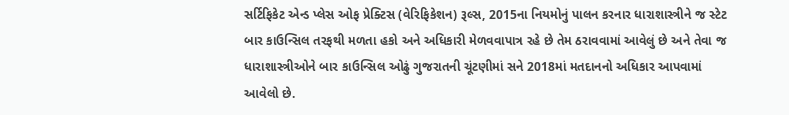સર્ટિફિકેટ એન્ડ પ્લેસ ઓફ પ્રેક્ટિસ (વેરિફિકેશન) રૂલ્સ, 2015ના નિયમોનું પાલન કરનાર ધારાશાસ્ત્રીને જ સ્ટેટ બાર કાઉન્સિલ તરફથી મળતા હકો અને અધિકારી મેળવવાપાત્ર રહે છે તેમ ઠરાવવામાં આવેલું છે અને તેવા જ ધારાશાસ્ત્રીઓને બાર કાઉન્સિલ ઓઢું ગુજરાતની ચૂંટણીમાં સને 2018માં મતદાનનો અધિકાર આપવામાં આવેલો છે.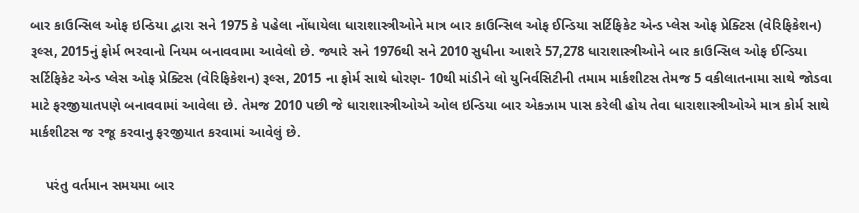બાર કાઉન્સિલ ઓફ ઇન્ડિયા દ્વારા સને 1975 કે પહેલા નોંધાયેલા ધારાશાસ્ત્રીઓને માત્ર બાર કાઉન્સિલ ઓફ ઈન્ડિયા સર્ટિફિકેટ એન્ડ પ્લેસ ઓફ પ્રેક્ટિસ (વેરિફિકેશન) રૂલ્સ, 2015નું ફોર્મ ભરવાનો નિયમ બનાવવામા આવેલો છે. જ્યારે સને 1976થી સને 2010 સુધીના આશરે 57,278 ધારાશાસ્ત્રીઓને બાર કાઉન્સિલ ઓફ ઈન્ડિયા સર્ટિફિકેટ એન્ડ પ્લેસ ઓફ પ્રેક્ટિસ (વેરિફિકેશન) રૂલ્સ, 2015 ના ફોર્મ સાથે ધોરણ- 10થી માંડીને લો યુનિર્વસિટીની તમામ માર્કશીટસ તેમજ 5 વકીલાતનામા સાથે જોડવા માટે ફરજીયાતપણે બનાવવામાં આવેલા છે. તેમજ 2010 પછી જે ધારાશાસ્ત્રીઓએ ઓલ ઇન્ડિયા બાર એકઝામ પાસ કરેલી હોય તેવા ધારાશાસ્ત્રીઓએ માત્ર કોર્મ સાથે માર્કશીટસ જ રજૂ કરવાનુ ફરજીયાત કરવામાં આવેલું છે.

    પરંતુ વર્તમાન સમયમા બાર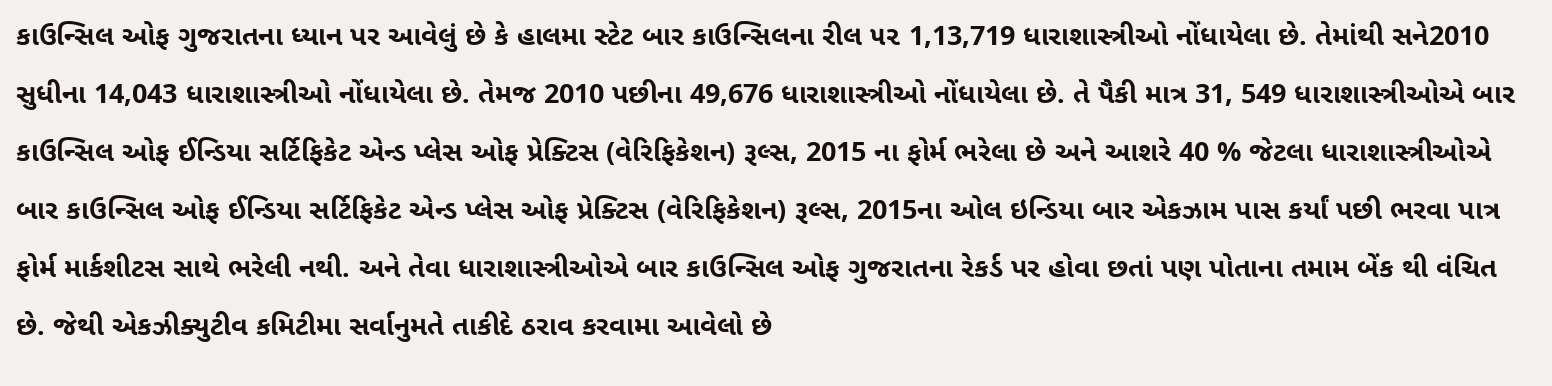કાઉન્સિલ ઓફ ગુજરાતના ધ્યાન પર આવેલું છે કે હાલમા સ્ટેટ બાર કાઉન્સિલના રીલ ૫૨ 1,13,719 ધારાશાસ્ત્રીઓ નોંધાયેલા છે. તેમાંથી સને2010 સુધીના 14,043 ધારાશાસ્ત્રીઓ નોંધાયેલા છે. તેમજ 2010 પછીના 49,676 ધારાશાસ્ત્રીઓ નોંધાયેલા છે. તે પૈકી માત્ર 31, 549 ધારાશાસ્ત્રીઓએ બાર કાઉન્સિલ ઓફ ઈન્ડિયા સર્ટિફિકેટ એન્ડ પ્લેસ ઓફ પ્રેક્ટિસ (વેરિફિકેશન) રૂલ્સ, 2015 ના ફોર્મ ભરેલા છે અને આશરે 40 % જેટલા ધારાશાસ્ત્રીઓએ બાર કાઉન્સિલ ઓફ ઈન્ડિયા સર્ટિફિકેટ એન્ડ પ્લેસ ઓફ પ્રેક્ટિસ (વેરિફિકેશન) રૂલ્સ, 2015ના ઓલ ઇન્ડિયા બાર એકઝામ પાસ કર્યાં પછી ભરવા પાત્ર ફોર્મ માર્કશીટસ સાથે ભરેલી નથી. અને તેવા ધારાશાસ્ત્રીઓએ બાર કાઉન્સિલ ઓફ ગુજરાતના રેકર્ડ પર હોવા છતાં પણ પોતાના તમામ બેંક થી વંચિત છે. જેથી એકઝીક્યુટીવ કમિટીમા સર્વાનુમતે તાકીદે ઠરાવ કરવામા આવેલો છે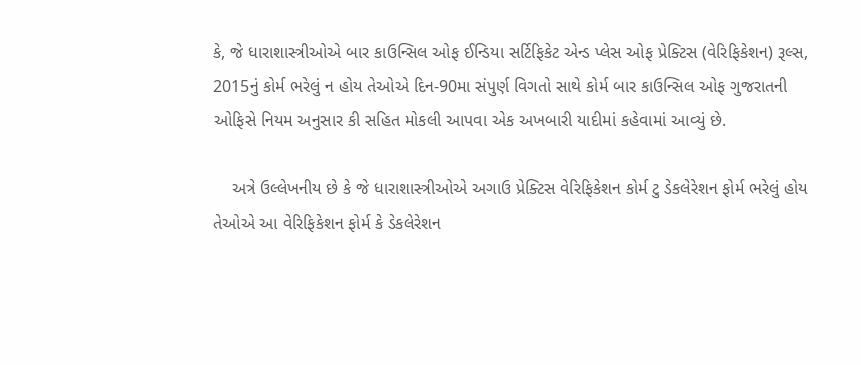કે, જે ધારાશાસ્ત્રીઓએ બાર કાઉન્સિલ ઓફ ઈન્ડિયા સર્ટિફિકેટ એન્ડ પ્લેસ ઓફ પ્રેક્ટિસ (વેરિફિકેશન) રૂલ્સ, 2015નું કોર્મ ભરેલું ન હોય તેઓએ દિન-90મા સંપુર્ણ વિગતો સાથે કોર્મ બાર કાઉન્સિલ ઓફ ગુજરાતની ઓફિસે નિયમ અનુસાર કી સહિત મોકલી આપવા એક અખબારી યાદીમાં કહેવામાં આવ્યું છે.

    અત્રે ઉલ્લેખનીય છે કે જે ધારાશાસ્ત્રીઓએ અગાઉ પ્રેક્ટિસ વેરિફિકેશન કોર્મ ટુ ડેકલેરેશન ફોર્મ ભરેલું હોય તેઓએ આ વેરિફિકેશન ફોર્મ કે ડેકલેરેશન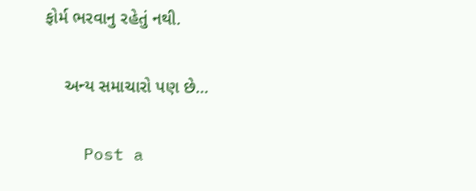ફોર્મ ભરવાનુ રહેતું નથી.

    અન્ય સમાચારો પણ છે…

    Post a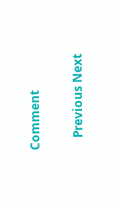Comment

    Previous Next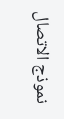نموذج الاتصال